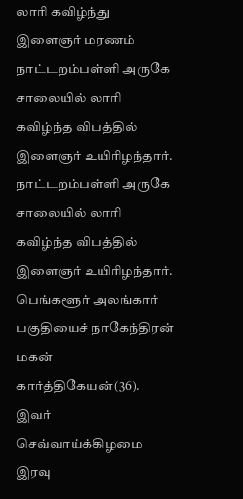லாரி கவிழ்ந்து இளைஞர் மரணம்
நாட்டறம்பள்ளி அருகே சாலையில் லாரி கவிழ்ந்த விபத்தில் இளைஞர் உயிரிழந்தார்.
நாட்டறம்பள்ளி அருகே சாலையில் லாரி கவிழ்ந்த விபத்தில் இளைஞர் உயிரிழந்தார்.
பெங்களூர் அலங்கார் பகுதியைச் நாகேந்திரன் மகன் கார்த்திகேயன்(36). இவர் செவ்வாய்க்கிழமை இரவு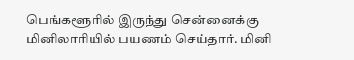பெங்களூரில் இருந்து சென்னைக்கு மினிலாரியில் பயணம் செய்தார். மினி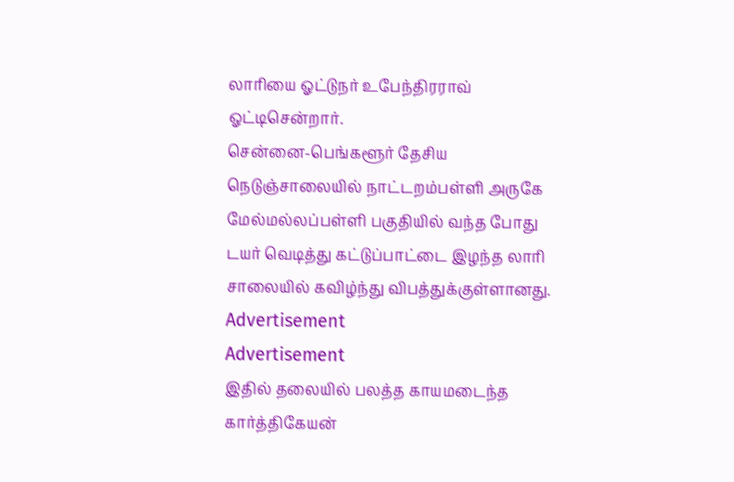லாரியை ஓட்டுநர் உபேந்திரராவ் ஓட்டிசென்றார்.
சென்னை-பெங்களூர் தேசிய நெடுஞ்சாலையில் நாட்டறம்பள்ளி அருகே மேல்மல்லப்பள்ளி பகுதியில் வந்த போது டயர் வெடித்து கட்டுப்பாட்டை இழந்த லாரி சாலையில் கவிழ்ந்து விபத்துக்குள்ளானது.
Advertisement
Advertisement
இதில் தலையில் பலத்த காயமடைந்த கார்த்திகேயன்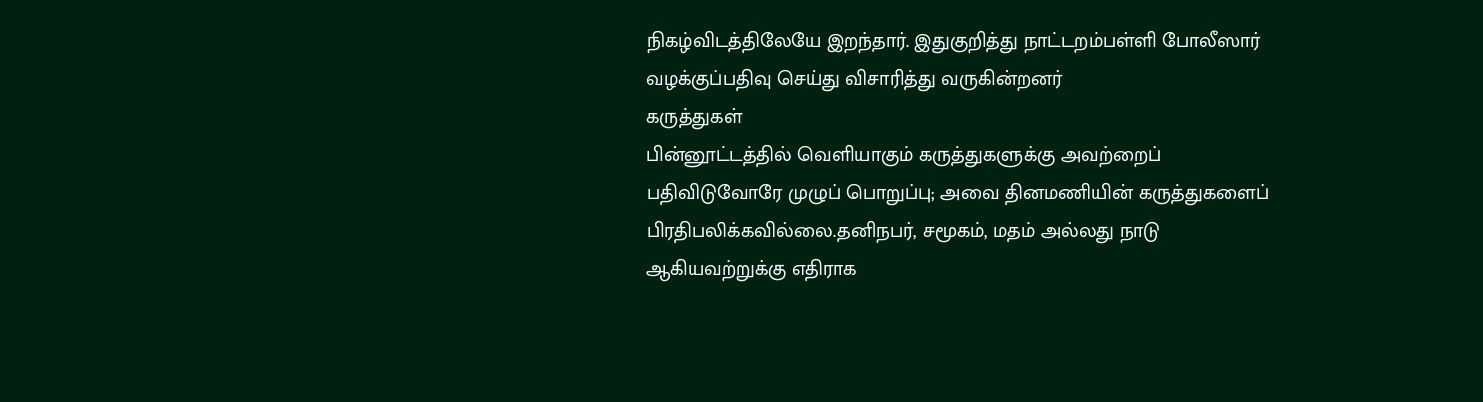நிகழ்விடத்திலேயே இறந்தார். இதுகுறித்து நாட்டறம்பள்ளி போலீஸார் வழக்குப்பதிவு செய்து விசாரித்து வருகின்றனர்
கருத்துகள்
பின்னூட்டத்தில் வெளியாகும் கருத்துகளுக்கு அவற்றைப் பதிவிடுவோரே முழுப் பொறுப்பு; அவை தினமணியின் கருத்துகளைப் பிரதிபலிக்கவில்லை.தனிநபர், சமூகம், மதம் அல்லது நாடு ஆகியவற்றுக்கு எதிராக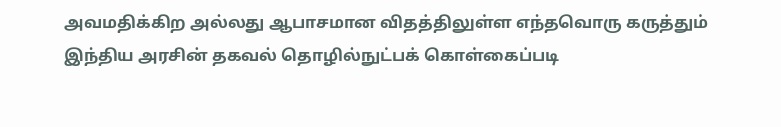அவமதிக்கிற அல்லது ஆபாசமான விதத்திலுள்ள எந்தவொரு கருத்தும் இந்திய அரசின் தகவல் தொழில்நுட்பக் கொள்கைப்படி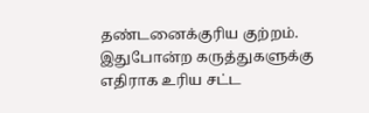தண்டனைக்குரிய குற்றம். இதுபோன்ற கருத்துகளுக்கு எதிராக உரிய சட்ட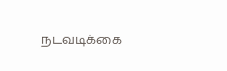நடவடிக்கை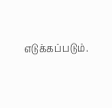எடுக்கப்படும்.